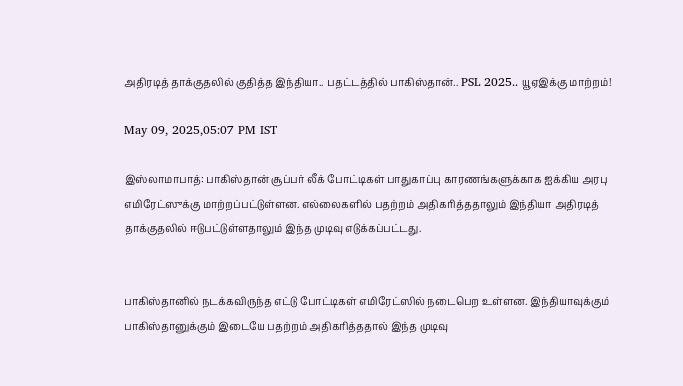அதிரடித் தாக்குதலில் குதித்த இந்தியா.. பதட்டத்தில் பாகிஸ்தான்.. PSL 2025.. யூஏஇக்கு மாற்றம்!

May 09, 2025,05:07 PM IST

இஸ்லாமாபாத்: பாகிஸ்தான் சூப்பர் லீக் போட்டிகள் பாதுகாப்பு காரணங்களுக்காக ஐக்கிய அரபு எமிரேட்ஸுக்கு மாற்றப்பட்டுள்ளன. எல்லைகளில் பதற்றம் அதிகரித்ததாலும் இந்தியா அதிரடித் தாக்குதலில் ஈடுபட்டுள்ளதாலும் இந்த முடிவு எடுக்கப்பட்டது.


பாகிஸ்தானில் நடக்கவிருந்த எட்டு போட்டிகள் எமிரேட்ஸில் நடைபெற உள்ளன. இந்தியாவுக்கும் பாகிஸ்தானுக்கும் இடையே பதற்றம் அதிகரித்ததால் இந்த முடிவு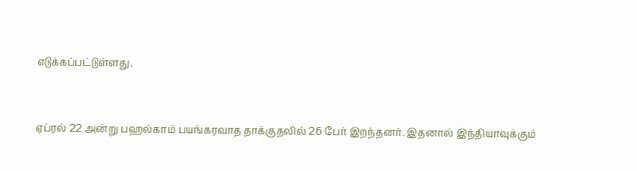எடுக்கப்பட்டுள்ளது.


ஏப்ரல் 22 அன்று பஹல்காம் பயங்கரவாத தாக்குதலில் 26 பேர் இறந்தனர். இதனால் இந்தியாவுக்கும்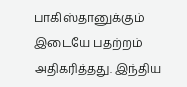பாகிஸ்தானுக்கும் இடையே பதற்றம் அதிகரித்தது. இந்திய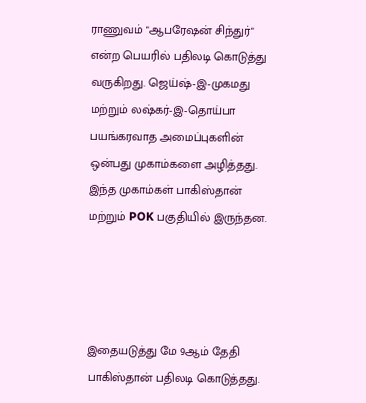ராணுவம் "ஆபரேஷன் சிந்துர்" என்ற பெயரில் பதிலடி கொடுத்து வருகிறது. ஜெய்ஷ்-இ-முகமது மற்றும் லஷ்கர்-இ-தொய்பா பயங்கரவாத அமைப்புகளின் ஒன்பது முகாம்களை அழித்தது. இந்த முகாம்கள் பாகிஸ்தான் மற்றும் POK பகுதியில் இருந்தன.




இதையடுத்து மே 9ஆம் தேதி பாகிஸ்தான் பதிலடி கொடுத்தது.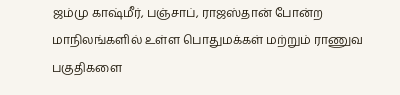ஜம்மு காஷ்மீர், பஞ்சாப், ராஜஸ்தான் போன்ற மாநிலங்களில் உள்ள பொதுமக்கள் மற்றும் ராணுவ பகுதிகளை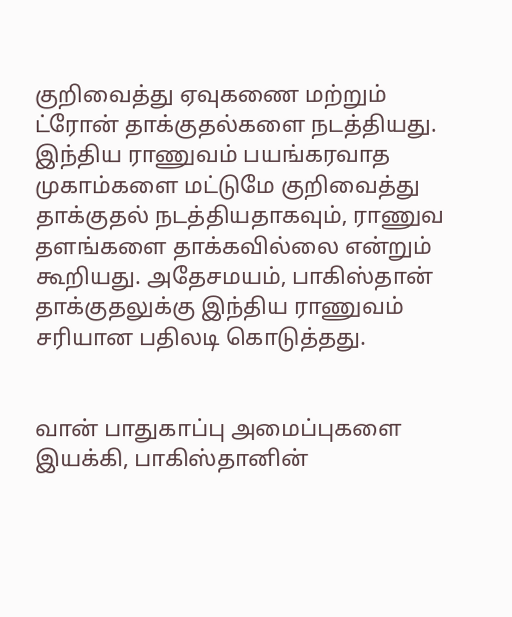குறிவைத்து ஏவுகணை மற்றும் ட்ரோன் தாக்குதல்களை நடத்தியது. இந்திய ராணுவம் பயங்கரவாத முகாம்களை மட்டுமே குறிவைத்து தாக்குதல் நடத்தியதாகவும், ராணுவ தளங்களை தாக்கவில்லை என்றும் கூறியது. அதேசமயம், பாகிஸ்தான் தாக்குதலுக்கு இந்திய ராணுவம் சரியான பதிலடி கொடுத்தது.


வான் பாதுகாப்பு அமைப்புகளை இயக்கி, பாகிஸ்தானின்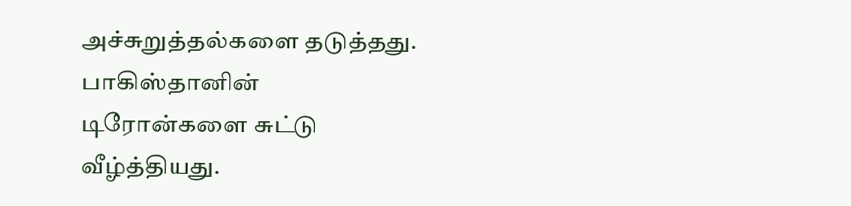அச்சுறுத்தல்களை தடுத்தது. பாகிஸ்தானின் டிரோன்களை சுட்டு வீழ்த்தியது.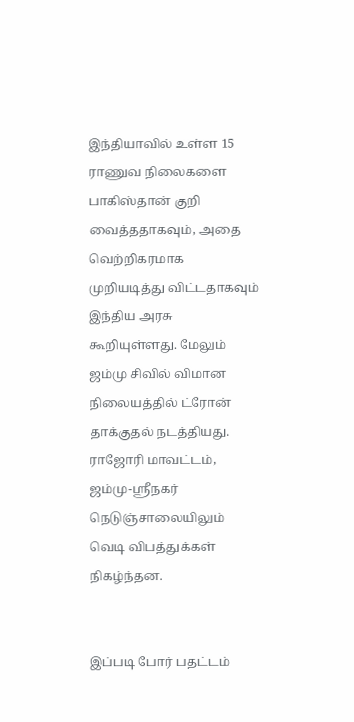இந்தியாவில் உள்ள 15 ராணுவ நிலைகளை பாகிஸ்தான் குறி வைத்ததாகவும், அதை வெற்றிகரமாக முறியடித்து விட்டதாகவும் இந்திய அரசு கூறியுள்ளது. மேலும் ஜம்மு சிவில் விமான நிலையத்தில் ட்ரோன் தாக்குதல் நடத்தியது. ராஜோரி மாவட்டம், ஜம்மு-ஸ்ரீநகர் நெடுஞ்சாலையிலும் வெடி விபத்துக்கள் நிகழ்ந்தன.


இப்படி போர் பதட்டம்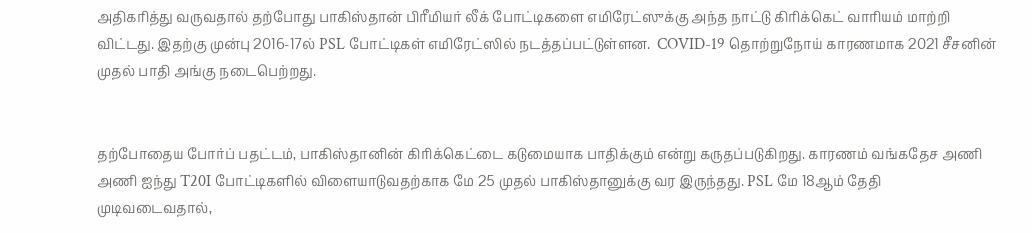அதிகரித்து வருவதால் தற்போது பாகிஸ்தான் பிரீமியர் லீக் போட்டிகளை எமிரேட்ஸுக்கு அந்த நாட்டு கிரிக்கெட் வாரியம் மாற்றி விட்டது. இதற்கு முன்பு 2016-17ல் PSL போட்டிகள் எமிரேட்ஸில் நடத்தப்பட்டுள்ளன.  COVID-19 தொற்றுநோய் காரணமாக 2021 சீசனின் முதல் பாதி அங்கு நடைபெற்றது.


தற்போதைய போர்ப் பதட்டம், பாகிஸ்தானின் கிரிக்கெட்டை கடுமையாக பாதிக்கும் என்று கருதப்படுகிறது. காரணம் வங்கதேச அணி அணி ஐந்து T20I போட்டிகளில் விளையாடுவதற்காக மே 25 முதல் பாகிஸ்தானுக்கு வர இருந்தது. PSL மே 18ஆம் தேதி முடிவடைவதால்,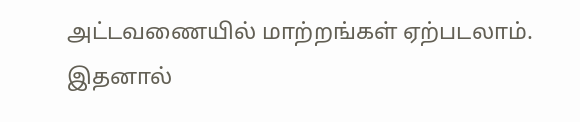அட்டவணையில் மாற்றங்கள் ஏற்படலாம். இதனால்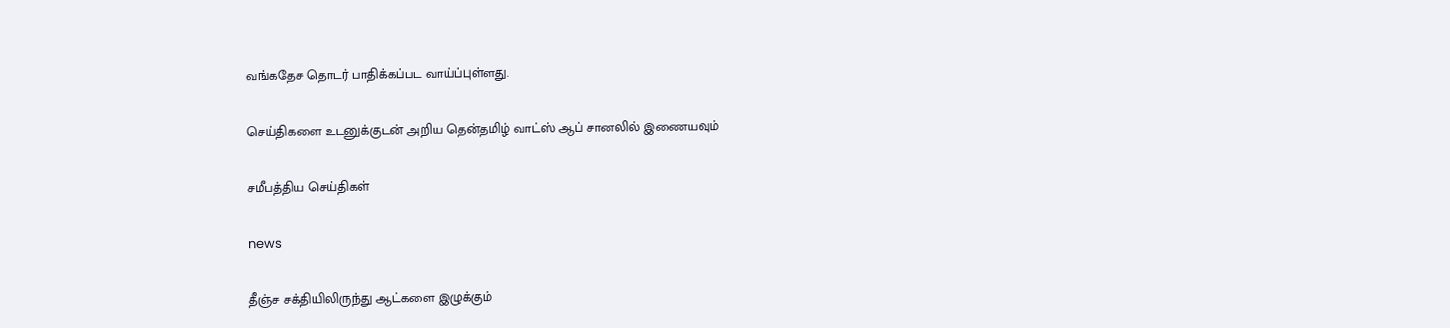வங்கதேச தொடர் பாதிக்கப்பட வாய்ப்புள்ளது.

செய்திகளை உடனுக்குடன் அறிய தென்தமிழ் வாட்ஸ் ஆப் சானலில் இணையவும்

சமீபத்திய செய்திகள்

news

தீஞ்ச சக்தியிலிருந்து ஆட்களை இழுக்கும்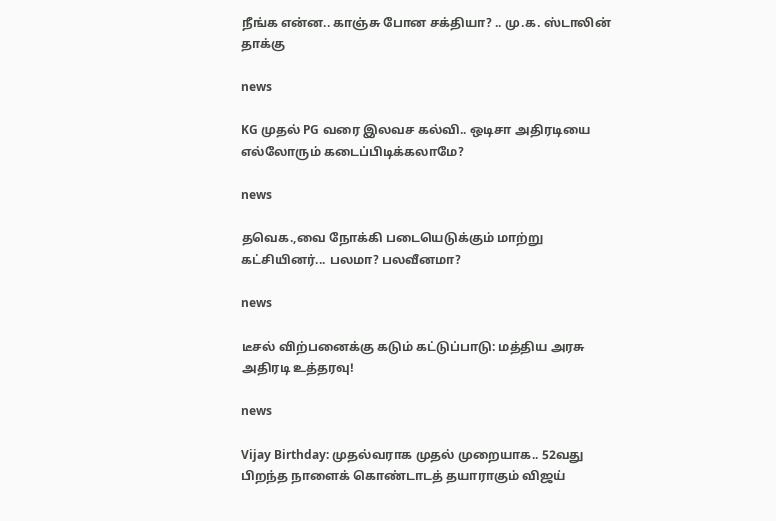நீங்க என்ன.. காஞ்சு போன சக்தியா? .. மு.க. ஸ்டாலின் தாக்கு

news

KG முதல் PG வரை இலவச கல்வி.. ஒடிசா அதிரடியை எல்லோரும் கடைப்பிடிக்கலாமே?

news

தவெக.,வை நோக்கி படையெடுக்கும் மாற்று கட்சியினர்... பலமா? பலவீனமா?

news

டீசல் விற்பனைக்கு கடும் கட்டுப்பாடு: மத்திய அரசு அதிரடி உத்தரவு!

news

Vijay Birthday: முதல்வராக முதல் முறையாக.. 52வது பிறந்த நாளைக் கொண்டாடத் தயாராகும் விஜய்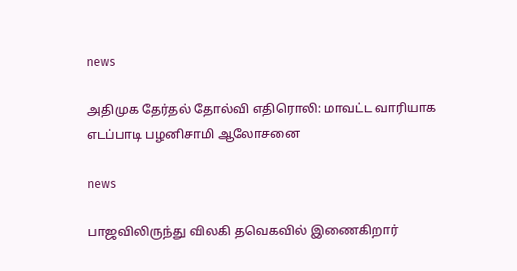news

அதிமுக தேர்தல் தோல்வி எதிரொலி: மாவட்ட வாரியாக எடப்பாடி பழனிசாமி ஆலோசனை

news

பாஜவிலிருந்து விலகி தவெகவில் இணைகிறார்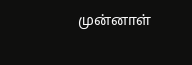முன்னாள்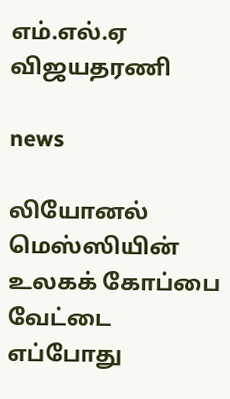எம்.எல்.ஏ விஜயதரணி

news

லியோனல் மெஸ்ஸியின் உலகக் கோப்பை வேட்டை எப்போது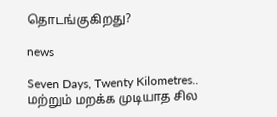தொடங்குகிறது?

news

Seven Days, Twenty Kilometres.. மற்றும் மறக்க முடியாத சில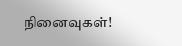நினைவுகள்!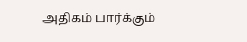அதிகம் பார்க்கும்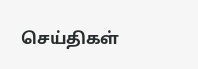செய்திகள்